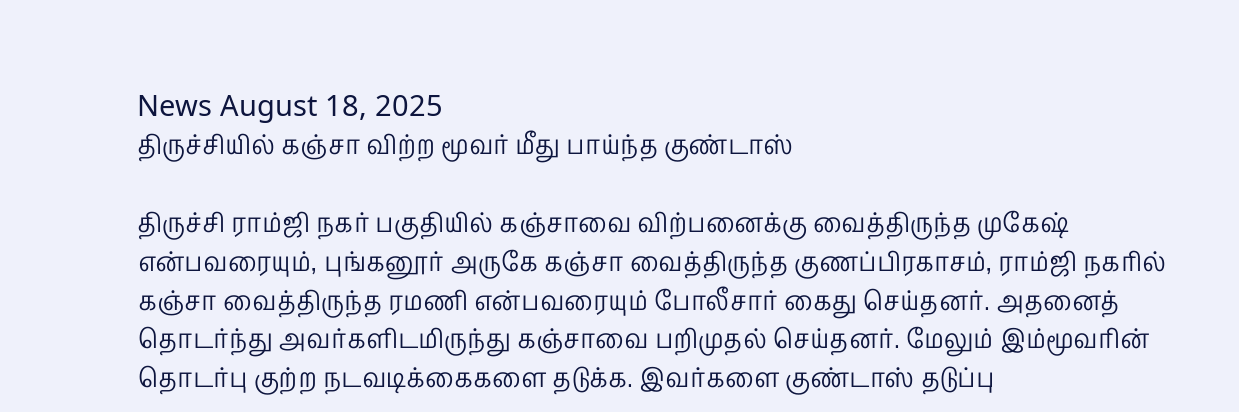News August 18, 2025
திருச்சியில் கஞ்சா விற்ற மூவர் மீது பாய்ந்த குண்டாஸ்

திருச்சி ராம்ஜி நகர் பகுதியில் கஞ்சாவை விற்பனைக்கு வைத்திருந்த முகேஷ் என்பவரையும், புங்கனூர் அருகே கஞ்சா வைத்திருந்த குணப்பிரகாசம், ராம்ஜி நகரில் கஞ்சா வைத்திருந்த ரமணி என்பவரையும் போலீசார் கைது செய்தனர். அதனைத் தொடர்ந்து அவர்களிடமிருந்து கஞ்சாவை பறிமுதல் செய்தனர். மேலும் இம்மூவரின் தொடர்பு குற்ற நடவடிக்கைகளை தடுக்க. இவர்களை குண்டாஸ் தடுப்பு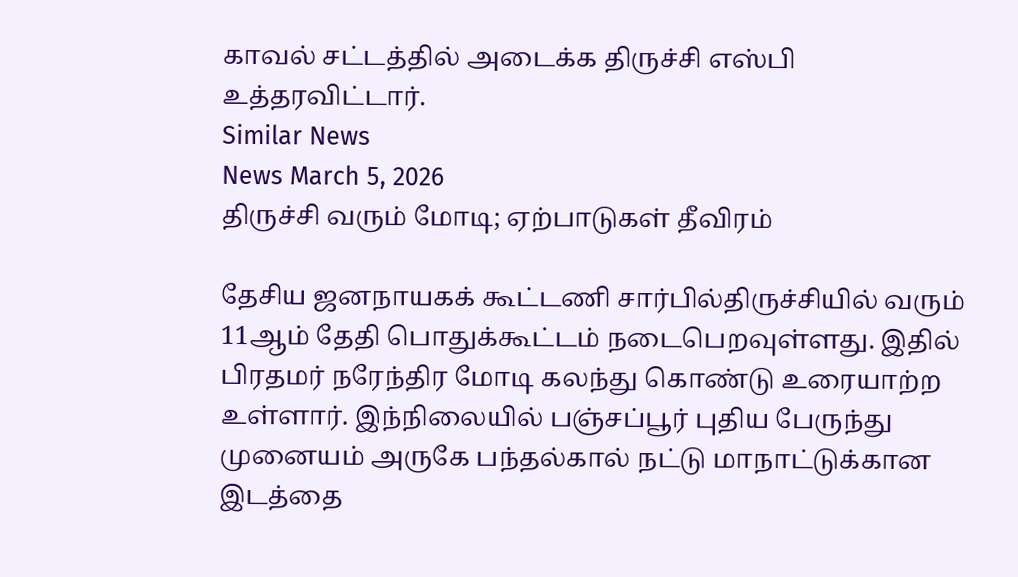காவல் சட்டத்தில் அடைக்க திருச்சி எஸ்பி உத்தரவிட்டார்.
Similar News
News March 5, 2026
திருச்சி வரும் மோடி; ஏற்பாடுகள் தீவிரம்

தேசிய ஜனநாயகக் கூட்டணி சார்பில்திருச்சியில் வரும் 11ஆம் தேதி பொதுக்கூட்டம் நடைபெறவுள்ளது. இதில் பிரதமர் நரேந்திர மோடி கலந்து கொண்டு உரையாற்ற உள்ளார். இந்நிலையில் பஞ்சப்பூர் புதிய பேருந்து முனையம் அருகே பந்தல்கால் நட்டு மாநாட்டுக்கான இடத்தை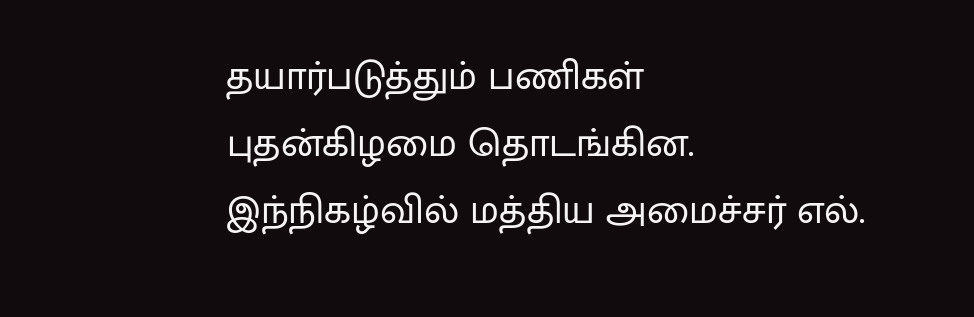தயார்படுத்தும் பணிகள் புதன்கிழமை தொடங்கின. இந்நிகழ்வில் மத்திய அமைச்சர் எல்.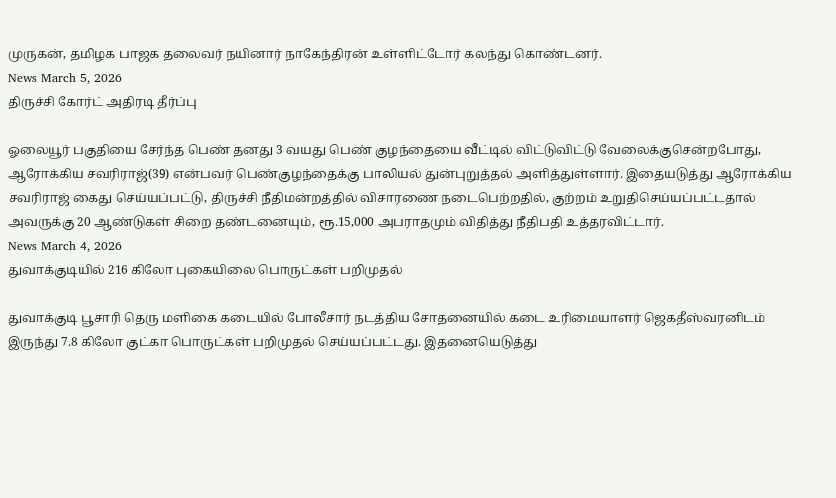முருகன், தமிழக பாஜக தலைவர் நயினார் நாகேந்திரன் உள்ளிட்டோர் கலந்து கொண்டனர்.
News March 5, 2026
திருச்சி கோர்ட் அதிரடி தீர்ப்பு

ஓலையூர் பகுதியை சேர்ந்த பெண் தனது 3 வயது பெண் குழந்தையை வீட்டில் விட்டுவிட்டு வேலைக்குசென்றபோது, ஆரோக்கிய சவரிராஜ்(39) என்பவர் பெண்குழந்தைக்கு பாலியல் துன்புறுத்தல் அளித்துள்ளார். இதையடுத்து ஆரோக்கிய சவரிராஜ் கைது செய்யப்பட்டு, திருச்சி நீதிமன்றத்தில் விசாரணை நடைபெற்றதில், குற்றம் உறுதிசெய்யப்பட்டதால் அவருக்கு 20 ஆண்டுகள் சிறை தண்டனையும், ரூ.15,000 அபராதமும் விதித்து நீதிபதி உத்தரவிட்டார்.
News March 4, 2026
துவாக்குடியில் 216 கிலோ புகையிலை பொருட்கள் பறிமுதல்

துவாக்குடி பூசாரி தெரு மளிகை கடையில் போலீசார் நடத்திய சோதனையில் கடை உரிமையாளர் ஜெகதீஸ்வரனிடம் இருந்து 7.8 கிலோ குட்கா பொருட்கள் பறிமுதல் செய்யப்பட்டது. இதனையெடுத்து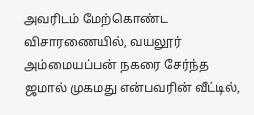அவரிடம் மேற்கொண்ட விசாரணையில், வயலூர் அம்மையப்பன் நகரை சேர்ந்த ஜமால் முகமது என்பவரின் வீட்டில்,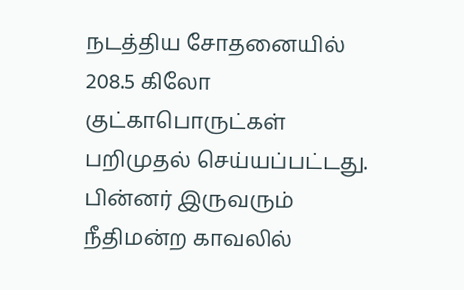நடத்திய சோதனையில் 208.5 கிலோ குட்காபொருட்கள் பறிமுதல் செய்யப்பட்டது. பின்னர் இருவரும் நீதிமன்ற காவலில்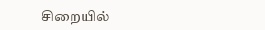சிறையில்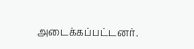அடைக்கப்பட்டனர்.